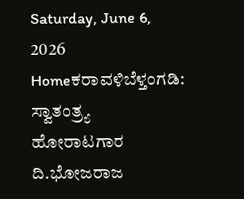Saturday, June 6, 2026
Homeಕರಾವಳಿಬೆಳ್ತಂಗಡಿ: ಸ್ವಾತಂತ್ರ್ಯ ಹೋರಾಟಗಾರ ದಿ.ಭೋಜರಾಜ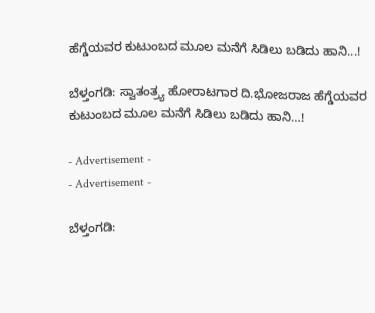ಹೆಗ್ಡೆಯವರ ಕುಟುಂಬದ ಮೂಲ ಮನೆಗೆ ಸಿಡಿಲು ಬಡಿದು ಹಾನಿ...!

ಬೆಳ್ತಂಗಡಿ: ಸ್ವಾತಂತ್ರ್ಯ ಹೋರಾಟಗಾರ ದಿ.ಭೋಜರಾಜ ಹೆಗ್ಡೆಯವರ ಕುಟುಂಬದ ಮೂಲ ಮನೆಗೆ ಸಿಡಿಲು ಬಡಿದು ಹಾನಿ…!

- Advertisement -
- Advertisement -

ಬೆಳ್ತಂಗಡಿ: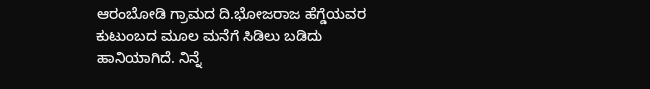ಆರಂಬೋಡಿ ಗ್ರಾಮದ ದಿ.ಭೋಜರಾಜ ಹೆಗ್ಡೆಯವರ ಕುಟುಂಬದ ಮೂಲ ಮನೆಗೆ ಸಿಡಿಲು ಬಡಿದು ಹಾನಿಯಾಗಿದೆ. ನಿನ್ನೆ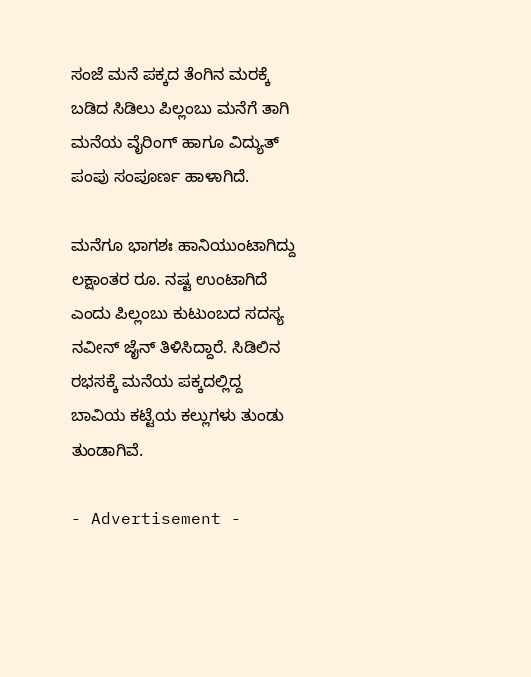ಸಂಜೆ ಮನೆ ಪಕ್ಕದ ತೆಂಗಿನ ಮರಕ್ಕೆ ಬಡಿದ ಸಿಡಿಲು ಪಿಲ್ಲಂಬು ಮನೆಗೆ ತಾಗಿ ಮನೆಯ ವೈರಿಂಗ್ ಹಾಗೂ ವಿದ್ಯುತ್ ಪಂಪು ಸಂಪೂರ್ಣ ಹಾಳಾಗಿದೆ.

ಮನೆಗೂ ಭಾಗಶಃ ಹಾನಿಯುಂಟಾಗಿದ್ದು ಲಕ್ಷಾಂತರ ರೂ. ನಷ್ಟ ಉಂಟಾಗಿದೆ ಎಂದು ಪಿಲ್ಲಂಬು ಕುಟುಂಬದ ಸದಸ್ಯ ನವೀನ್ ಜೈನ್ ತಿಳಿಸಿದ್ದಾರೆ. ಸಿಡಿಲಿನ ರಭಸಕ್ಕೆ ಮನೆಯ ಪಕ್ಕದಲ್ಲಿದ್ದ ಬಾವಿಯ ಕಟ್ಟೆಯ ಕಲ್ಲುಗಳು ತುಂಡು ತುಂಡಾಗಿವೆ.

- Advertisement -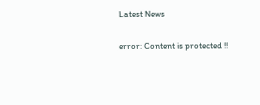Latest News

error: Content is protected !!